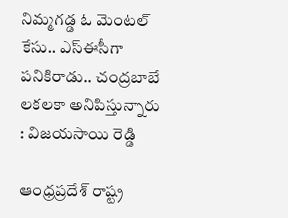నిమ్మగడ్డ ఓ మెంటల్ కేసు.. ఎస్ఈసీగా పనికిరాడు.. చంద్రబాబే లకలకా అనిపిస్తున్నారు : విజయసాయి రెడ్డి

ఆంధ్రప్రదేశ్ రాష్ట్ర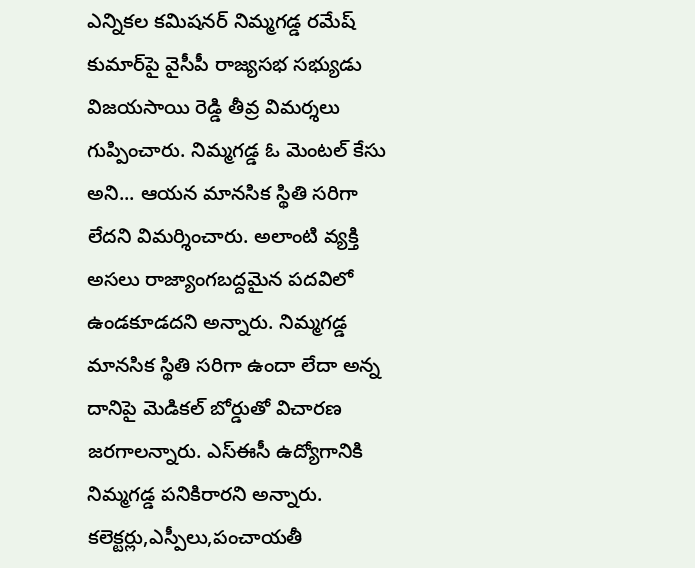ఎన్నికల కమిషనర్ నిమ్మగడ్డ రమేష్ కుమార్‌పై వైసీపీ రాజ్యసభ సభ్యుడు విజయసాయి రెడ్డి తీవ్ర విమర్శలు గుప్పించారు. నిమ్మగడ్డ ఓ మెంటల్ కేసు అని... ఆయన మానసిక స్థితి సరిగా లేదని విమర్శించారు. అలాంటి వ్యక్తి అసలు రాజ్యాంగబద్దమైన పదవిలో ఉండకూడదని అన్నారు. నిమ్మగడ్డ మానసిక స్థితి సరిగా ఉందా లేదా అన్న దానిపై మెడికల్ బోర్డుతో విచారణ జరగాలన్నారు. ఎస్ఈసీ ఉద్యోగానికి నిమ్మగడ్డ పనికిరారని అన్నారు. కలెక్టర్లు,ఎస్పీలు,పంచాయతీ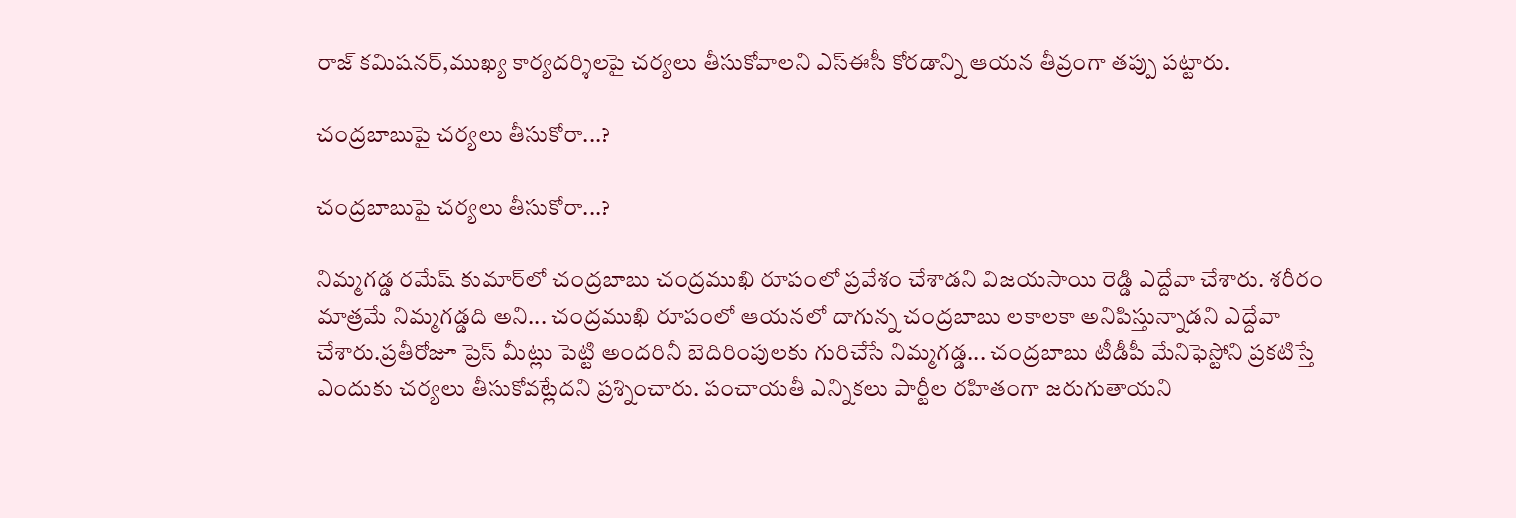రాజ్ కమిషనర్,ముఖ్య కార్యదర్శిలపై చర్యలు తీసుకోవాలని ఎస్ఈసీ కోరడాన్ని ఆయన తీవ్రంగా తప్పు పట్టారు.

చంద్రబాబుపై చర్యలు తీసుకోరా...?

చంద్రబాబుపై చర్యలు తీసుకోరా...?

నిమ్మగడ్డ రమేష్ కుమార్‌‌లో చంద్రబాబు చంద్రముఖి రూపంలో ప్రవేశం చేశాడని విజయసాయి రెడ్డి ఎద్దేవా చేశారు. శరీరం మాత్రమే నిమ్మగడ్డది అని... చంద్రముఖి రూపంలో ఆయనలో దాగున్న చంద్రబాబు లకాలకా అనిపిస్తున్నాడని ఎద్దేవా చేశారు.ప్రతీరోజూ ప్రెస్ మీట్లు పెట్టి అందరినీ బెదిరింపులకు గురిచేసే నిమ్మగడ్డ... చంద్రబాబు టీడీపీ మేనిఫెస్టోని ప్రకటిస్తే ఎందుకు చర్యలు తీసుకోవట్లేదని ప్రశ్నించారు. పంచాయతీ ఎన్నికలు పార్టీల రహితంగా జరుగుతాయని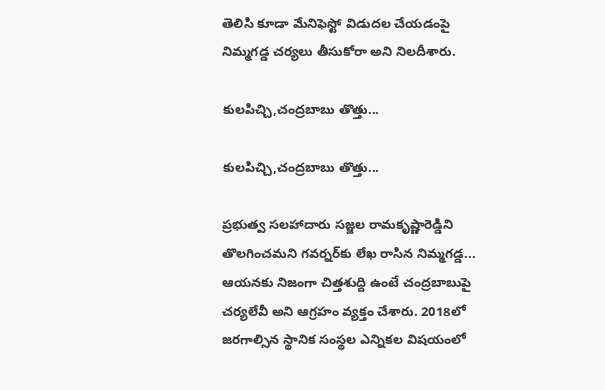తెలిసి కూడా మేనిఫెస్టో విడుదల చేయడంపై నిమ్మగడ్డ చర్యలు తీసుకోరా అని నిలదీశారు.

కులపిచ్చి,చంద్రబాబు తొత్తు...

కులపిచ్చి,చంద్రబాబు తొత్తు...

ప్రభుత్వ సలహాదారు సజ్జల రామకృష్ణారెడ్డిని తొలగించమని గవర్నర్‌కు లేఖ రాసిన నిమ్మగడ్డ... ఆయనకు నిజంగా చిత్తశుద్ది ఉంటే చంద్రబాబుపై చర్యలేవీ అని ఆగ్రహం వ్యక్తం చేశారు. 2018లో జరగాల్సిన స్థానిక సంస్థల ఎన్నికల విషయంలో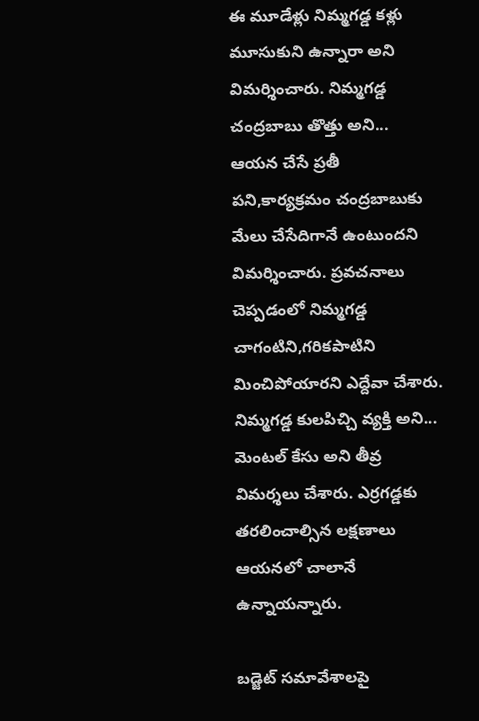ఈ మూడేళ్లు నిమ్మగడ్డ కళ్లు మూసుకుని ఉన్నారా అని విమర్శించారు. నిమ్మగడ్డ చంద్రబాబు తొత్తు అని... ఆయన చేసే ప్రతీ పని,కార్యక్రమం చంద్రబాబుకు మేలు చేసేదిగానే ఉంటుందని విమర్శించారు. ప్రవచనాలు చెప్పడంలో నిమ్మగడ్డ చాగంటిని,గరికపాటిని మించిపోయారని ఎద్దేవా చేశారు. నిమ్మగడ్డ కులపిచ్చి వ్యక్తి అని... మెంటల్ కేసు అని తీవ్ర విమర్శలు చేశారు. ఎర్రగడ్డకు తరలించాల్సిన లక్షణాలు ఆయనలో చాలానే ఉన్నాయన్నారు.

బడ్జెట్ సమావేశాలపై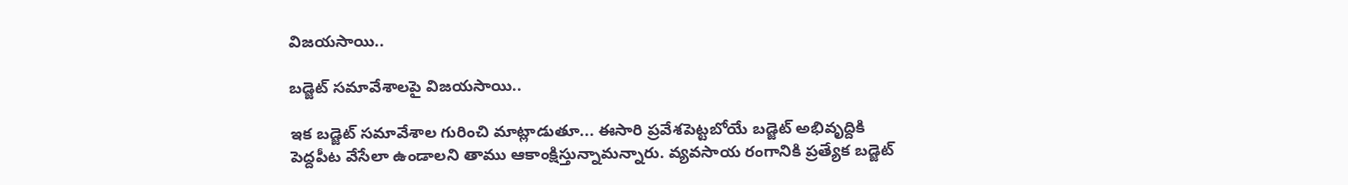విజయసాయి..

బడ్జెట్ సమావేశాలపై విజయసాయి..

ఇక బడ్జెట్ సమావేశాల గురించి మాట్లాడుతూ... ఈసారి ప్రవేశపెట్టబోయే బడ్జెట్ అభివృద్దికి పెద్దపీట వేసేలా ఉండాలని తాము ఆకాంక్షిస్తున్నామన్నారు. వ్యవసాయ రంగానికి ప్రత్యేక బడ్జెట్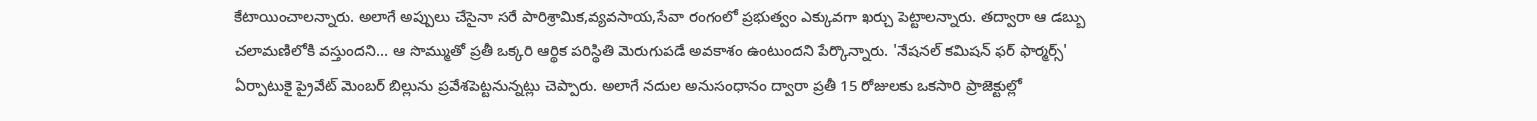కేటాయించాలన్నారు. అలాగే అప్పులు చేసైనా సరే పారిశ్రామిక,వ్యవసాయ,సేవా రంగంలో ప్రభుత్వం ఎక్కువగా ఖర్చు పెట్టాలన్నారు. తద్వారా ఆ డబ్బు చలామణిలోకి వస్తుందని... ఆ సొమ్ముతో ప్రతీ ఒక్కరి ఆర్థిక పరిస్థితి మెరుగుపడే అవకాశం ఉంటుందని పేర్కొన్నారు. 'నేషనల్ కమిషన్ ఫర్ ఫార్మర్స్' ఏర్పాటుకై ప్రైవేట్ మెంబర్ బిల్లును ప్రవేశపెట్టనున్నట్లు చెప్పారు. అలాగే నదుల అనుసంధానం ద్వారా ప్రతీ 15 రోజులకు ఒకసారి ప్రాజెక్టుల్లో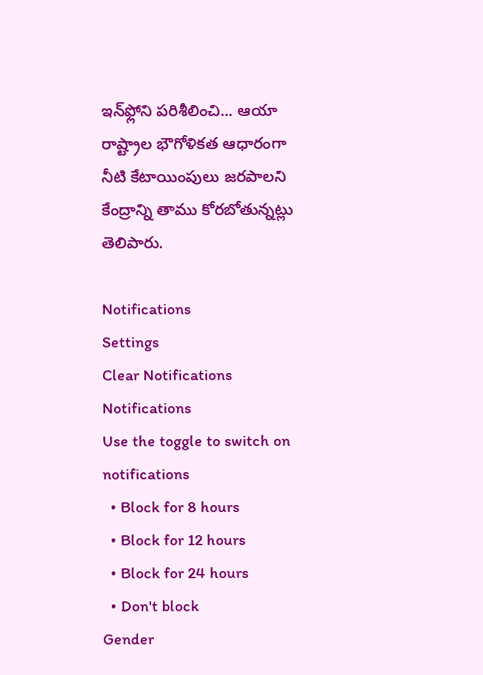ఇన్‌ఫ్లోని పరిశీలించి... ఆయా రాష్ట్రాల భౌగోళికత ఆధారంగా నీటి కేటాయింపులు జరపాలని కేంద్రాన్ని తాము కోరబోతున్నట్లు తెలిపారు.

Notifications
Settings
Clear Notifications
Notifications
Use the toggle to switch on notifications
  • Block for 8 hours
  • Block for 12 hours
  • Block for 24 hours
  • Don't block
Gender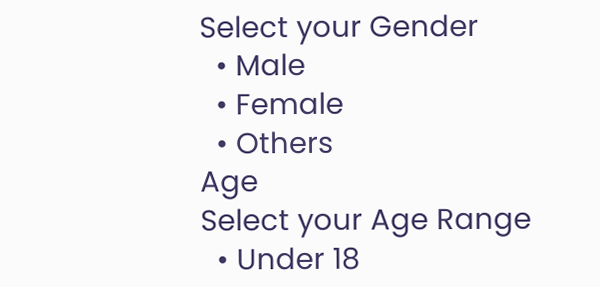Select your Gender
  • Male
  • Female
  • Others
Age
Select your Age Range
  • Under 18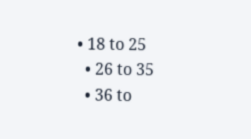• 18 to 25
  • 26 to 35
  • 36 to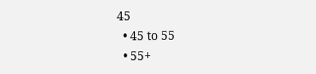45
  • 45 to 55
  • 55+